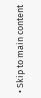• Skip to main content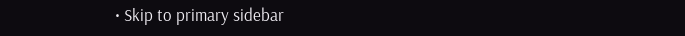• Skip to primary sidebar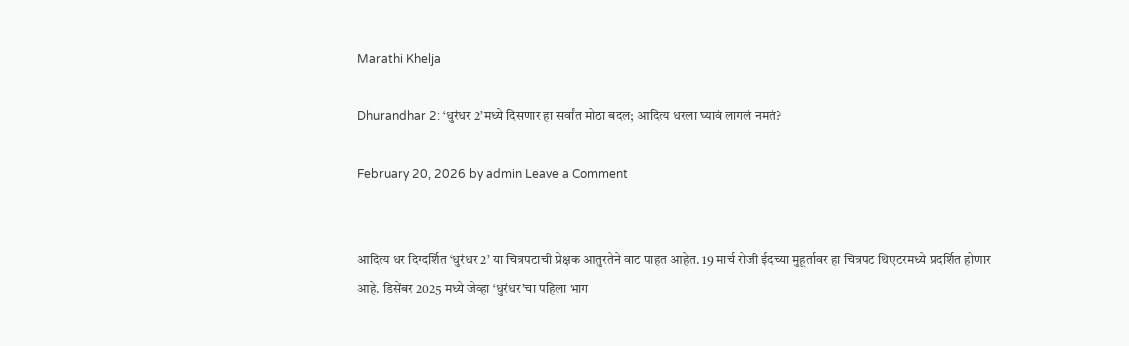Marathi Khelja

Dhurandhar 2: ‘धुरंधर 2’मध्ये दिसणार हा सर्वांत मोठा बदल; आदित्य धरला घ्यावं लागलं नमतं?

February 20, 2026 by admin Leave a Comment


आदित्य धर दिग्दर्शित ‘धुरंधर 2’ या चित्रपटाची प्रेक्षक आतुरतेने वाट पाहत आहेत. 19 मार्च रोजी ईदच्या मुहूर्तावर हा चित्रपट थिएटरमध्ये प्रदर्शित होणार आहे. डिसेंबर 2025 मध्ये जेव्हा ‘धुरंधर’चा पहिला भाग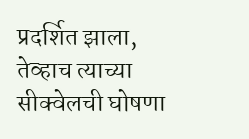प्रदर्शित झाला, तेव्हाच त्याच्या सीक्वेलची घोषणा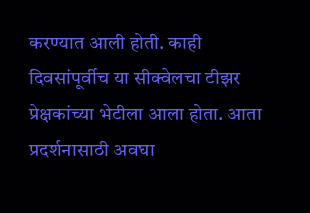करण्यात आली होती. काही दिवसांपूर्वीच या सीक्वेलचा टीझर प्रेक्षकांच्या भेटीला आला होता. आता प्रदर्शनासाठी अवघा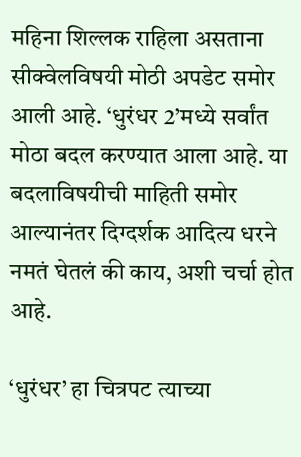महिना शिल्लक राहिला असताना सीक्वेलविषयी मोठी अपडेट समोर आली आहे. ‘धुरंधर 2’मध्ये सर्वांत मोठा बदल करण्यात आला आहे. या बदलाविषयीची माहिती समोर आल्यानंतर दिग्दर्शक आदित्य धरने नमतं घेतलं की काय, अशी चर्चा होत आहे.

‘धुरंधर’ हा चित्रपट त्याच्या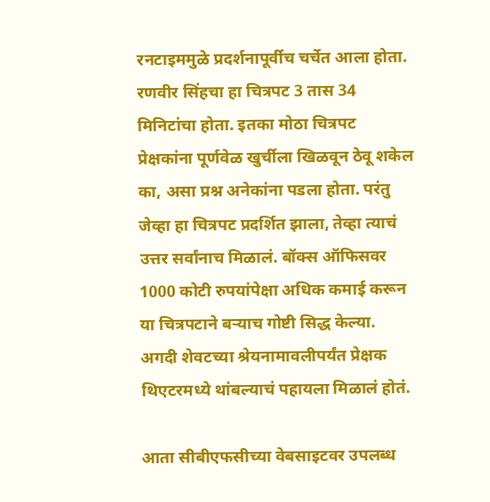रनटाइममुळे प्रदर्शनापूर्वीच चर्चेत आला होता. रणवीर सिंहचा हा चित्रपट 3 तास 34 मिनिटांचा होता. इतका मोठा चित्रपट प्रेक्षकांना पूर्णवेळ खुर्चीला खिळवून ठेवू शकेल का, असा प्रश्न अनेकांना पडला होता. परंतु जेव्हा हा चित्रपट प्रदर्शित झाला, तेव्हा त्याचं उत्तर सर्वांनाच मिळालं. बॉक्स ऑफिसवर 1000 कोटी रुपयांपेक्षा अधिक कमाई करून या चित्रपटाने बऱ्याच गोष्टी सिद्ध केल्या. अगदी शेवटच्या श्रेयनामावलीपर्यंत प्रेक्षक थिएटरमध्ये थांबल्याचं पहायला मिळालं होतं.

आता सीबीएफसीच्या वेबसाइटवर उपलब्ध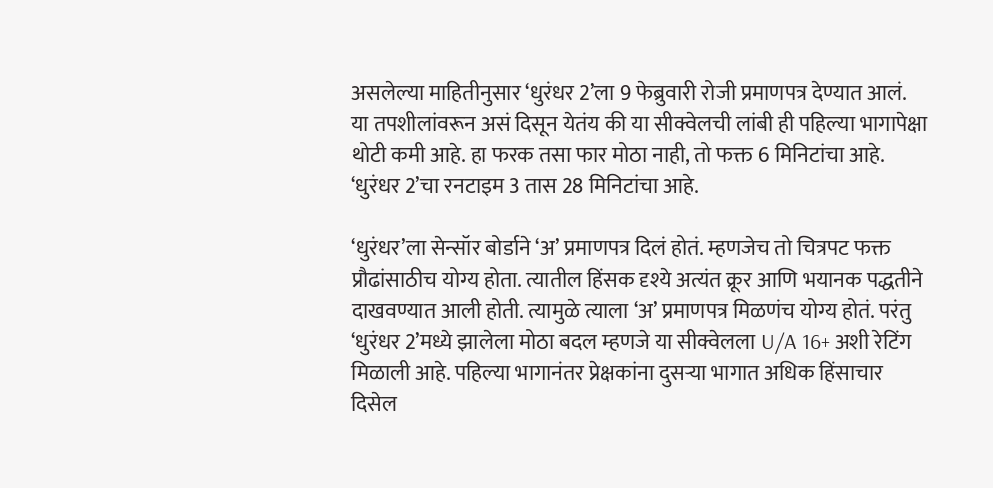असलेल्या माहितीनुसार ‘धुरंधर 2’ला 9 फेब्रुवारी रोजी प्रमाणपत्र देण्यात आलं. या तपशीलांवरून असं दिसून येतंय की या सीक्वेलची लांबी ही पहिल्या भागापेक्षा थोटी कमी आहे. हा फरक तसा फार मोठा नाही, तो फक्त 6 मिनिटांचा आहे. ‘धुरंधर 2’चा रनटाइम 3 तास 28 मिनिटांचा आहे.

‘धुरंधर’ला सेन्सॉर बोर्डाने ‘अ’ प्रमाणपत्र दिलं होतं. म्हणजेच तो चित्रपट फक्त प्रौढांसाठीच योग्य होता. त्यातील हिंसक दृश्ये अत्यंत क्रूर आणि भयानक पद्धतीने दाखवण्यात आली होती. त्यामुळे त्याला ‘अ’ प्रमाणपत्र मिळणंच योग्य होतं. परंतु ‘धुरंधर 2’मध्ये झालेला मोठा बदल म्हणजे या सीक्वेलला U/A 16+ अशी रेटिंग मिळाली आहे. पहिल्या भागानंतर प्रेक्षकांना दुसऱ्या भागात अधिक हिंसाचार दिसेल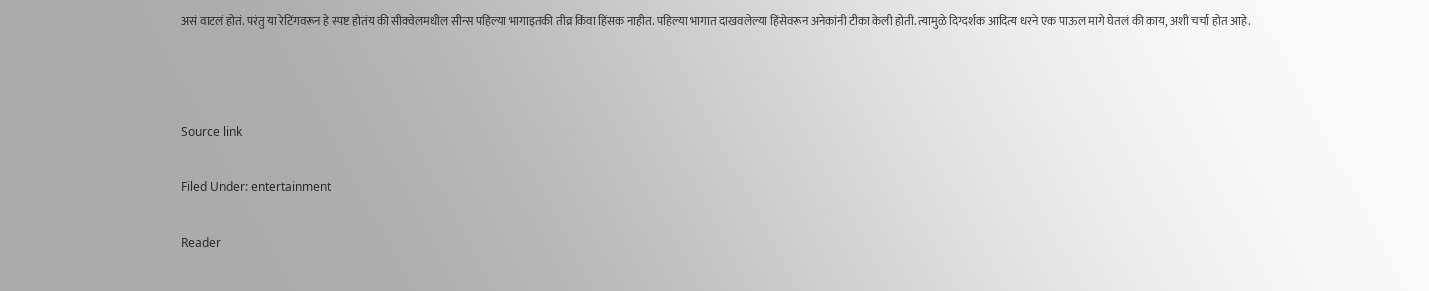असं वाटलं होतं. परंतु या रेटिंगवरून हे स्पष्ट होतंय की सीक्वेलमधील सीन्स पहिल्या भागाइतकी तीव्र किंवा हिंसक नाहीत. पहिल्या भागात दाखवलेल्या हिंसेवरून अनेकांनी टीका केली होती. त्यामुळे दिग्दर्शक आदित्य धरने एक पाऊल मागे घेतलं की काय, अशी चर्चा होत आहे.



Source link

Filed Under: entertainment

Reader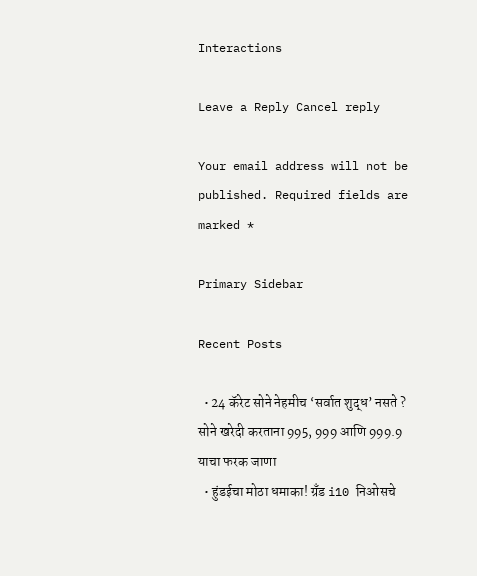Interactions

Leave a Reply Cancel reply

Your email address will not be published. Required fields are marked *

Primary Sidebar

Recent Posts

  • 24 कॅरेट सोने नेहमीच ‘सर्वात शुद्ध’ नसते ? सोने खरेदी करताना 995, 999 आणि 999.9 याचा फरक जाणा
  • हुंडईचा मोठा धमाका! ग्रँड i10 निओसचे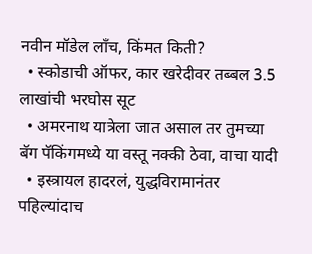नवीन मॉडेल लाँच, किंमत किती?
  • स्कोडाची ऑफर, कार खरेदीवर तब्बल 3.5 लाखांची भरघोस सूट
  • अमरनाथ यात्रेला जात असाल तर तुमच्या बॅग पॅकिंगमध्ये या वस्तू नक्की ठेवा, वाचा यादी
  • इस्त्रायल हादरलं, युद्धविरामानंतर पहिल्यांदाच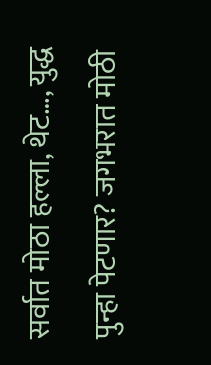सर्वात मोठा हल्ला, थेट…, युद्ध पुन्हा पेटणार? जगभरात मोठी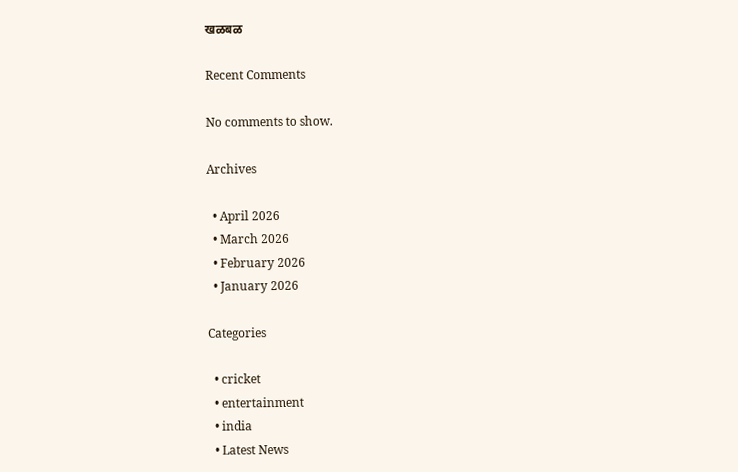खळबळ

Recent Comments

No comments to show.

Archives

  • April 2026
  • March 2026
  • February 2026
  • January 2026

Categories

  • cricket
  • entertainment
  • india
  • Latest News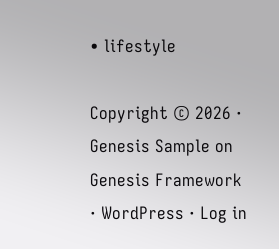• lifestyle

Copyright © 2026 · Genesis Sample on Genesis Framework · WordPress · Log in